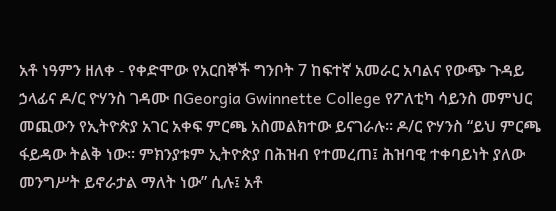አቶ ነዓምን ዘለቀ - የቀድሞው የአርበኞች ግንቦት 7 ከፍተኛ አመራር አባልና የውጭ ጉዳይ ኃላፊና ዶ/ር ዮሃንስ ገዳሙ በGeorgia Gwinnette College የፖለቲካ ሳይንስ መምህር መጪውን የኢትዮጵያ አገር አቀፍ ምርጫ አስመልክተው ይናገራሉ። ዶ/ር ዮሃንስ “ይህ ምርጫ ፋይዳው ትልቅ ነው። ምክንያቱም ኢትዮጵያ በሕዝብ የተመረጠ፤ ሕዝባዊ ተቀባይነት ያለው መንግሥት ይኖራታል ማለት ነው” ሲሉ፤ አቶ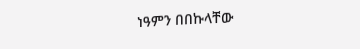ነዓምን በበኩላቸው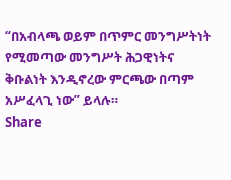“በአብላጫ ወይም በጥምር መንግሥትነት የሚመጣው መንግሥት ሕጋዊነትና ቅቡልነት እንዲኖረው ምርጫው በጣም አሥፈላጊ ነው” ይላሉ።
Share